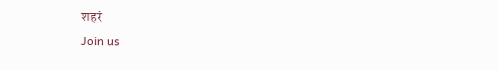शहरं
Join us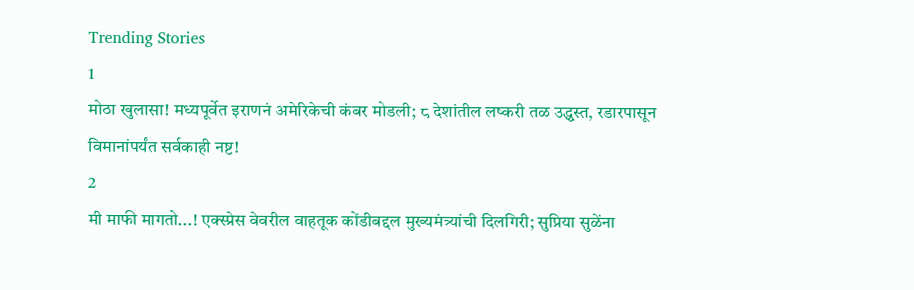Trending Stories
1
मोठा खुलासा! मध्यपूर्वेत इराणनं अमेरिकेची कंबर मोडली; ८ देशांतील लष्करी तळ उद्ध्वस्त, रडारपासून विमानांपर्यंत सर्वकाही नष्ट!
2
मी माफी मागतो...! एक्स्प्रेस वेवरील वाहतूक कोंडीबद्दल मुख्यमंत्र्यांची दिलगिरी; सुप्रिया सुळेंना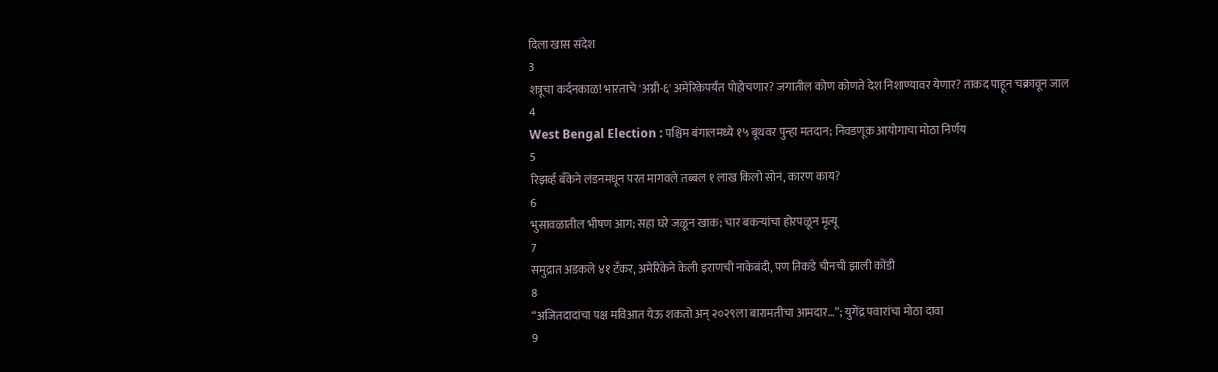दिला खास संदेश
3
शत्रूचा कर्दनकाळ! भारताचे 'अग्नी-६' अमेरिकेपर्यंत पोहोचणार? जगातील कोण कोणते देश निशाण्यावर येणार? ताकद पाहून चक्रावून जाल
4
West Bengal Election : पश्चिम बंगालमध्ये १५ बूथवर पुन्हा मतदान; निवडणूक आयोगाचा मोठा निर्णय
5
रिझर्व्ह बँकेने लंडनमधून परत मागवले तब्बल १ लाख किलो सोनं, कारण काय?
6
भुसावळातील भीषण आग; सहा घरे जळून खाक; चार बकऱ्यांचा होरपळून मृत्यू
7
समुद्रात अडकले ४१ टँकर, अमेरिकेने केली इराणची नाकेबंदी, पण तिकडे चीनची झाली कोंडी
8
“अजितदादांचा पक्ष मविआत येऊ शकतो अन् २०२९ला बारामतीचा आमदार…”; युगेंद्र पवारांचा मोठा दावा
9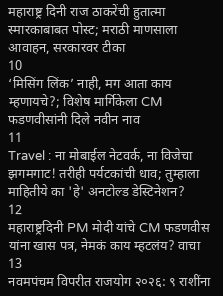महाराष्ट्र दिनी राज ठाकरेंची हुतात्मा स्मारकाबाबत पोस्ट; मराठी माणसाला आवाहन, सरकारवर टीका
10
‘मिसिंग लिंक’ नाही, मग आता काय म्हणायचे?; विशेष मार्गिकेला CM फडणवीसांनी दिले नवीन नाव
11
Travel : ना मोबाईल नेटवर्क, ना विजेचा झगमगाट! तरीही पर्यटकांची धाव; तुम्हाला माहितीये का 'हे' अनटोल्ड डेस्टिनेशन?
12
महाराष्ट्रदिनी PM मोदी यांचे CM फडणवीस यांना खास पत्र, नेमकं काय म्हटलंय? वाचा
13
नवमपंचम विपरीत राजयोग २०२६: ९ राशींना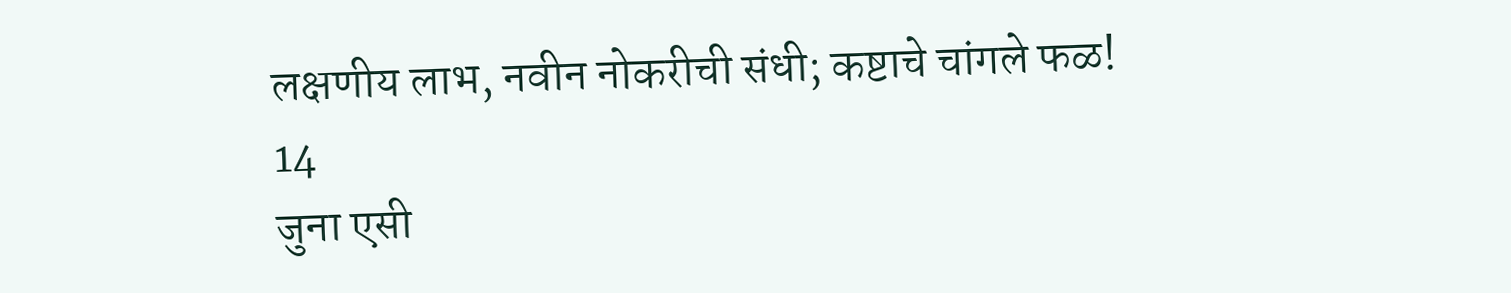लक्षणीय लाभ, नवीन नोकरीची संधी; कष्टाचे चांगले फळ!
14
जुना एसी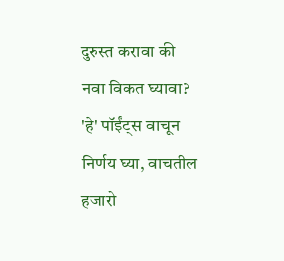दुरुस्त करावा की नवा विकत घ्यावा? 'हे' पॉईंट्स वाचून निर्णय घ्या, वाचतील हजारो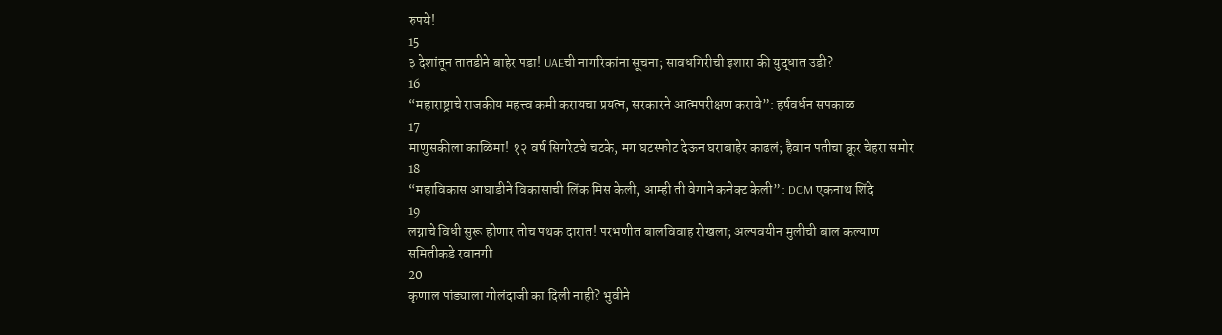रुपये!
15
३ देशांतून तातडीने बाहेर पडा! UAEची नागरिकांना सूचना; सावधगिरीची इशारा की युद्धात उडी?
16
“महाराष्ट्राचे राजकीय महत्त्व कमी करायचा प्रयत्न, सरकारने आत्मपरीक्षण करावे”: हर्षवर्धन सपकाळ
17
माणुसकीला काळिमा! १२ वर्ष सिगरेटचे चटके, मग घटस्फोट देऊन घराबाहेर काढलं; हैवान पतीचा क्रूर चेहरा समोर
18
“महाविकास आघाडीने विकासाची लिंक मिस केली, आम्ही ती वेगाने कनेक्ट केली”: DCM एकनाथ शिंदे
19
लग्नाचे विधी सुरू होणार तोच पथक दारात! परभणीत बालविवाह रोखला; अल्पवयीन मुलीची बाल कल्याण समितीकडे रवानगी
20
कृणाल पांड्याला गोलंदाजी का दिली नाही? भुवीने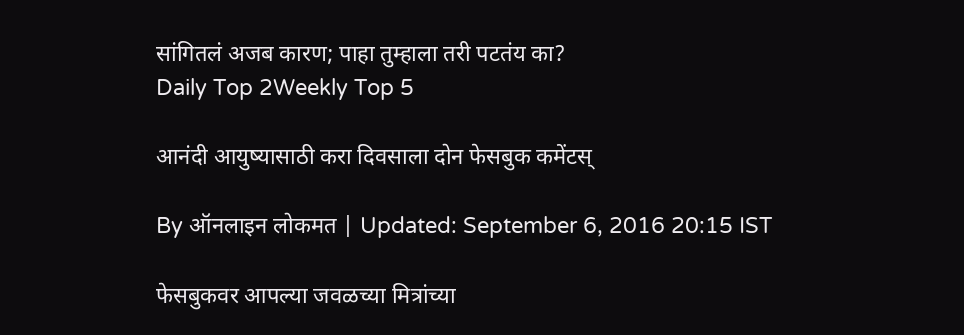सांगितलं अजब कारण; पाहा तुम्हाला तरी पटतंय का?
Daily Top 2Weekly Top 5

आनंदी आयुष्यासाठी करा दिवसाला दोन फेसबुक कमेंटस्

By ऑनलाइन लोकमत | Updated: September 6, 2016 20:15 IST

फेसबुकवर आपल्या जवळच्या मित्रांच्या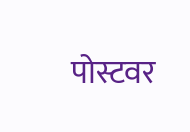पोस्टवर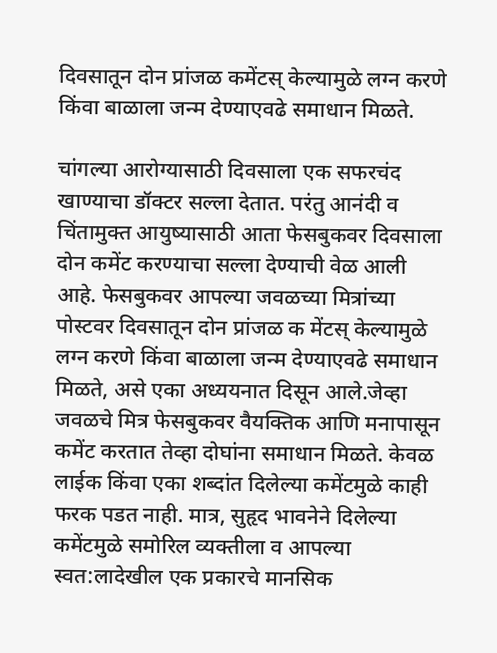दिवसातून दोन प्रांजळ कमेंटस् केल्यामुळे लग्न करणे किंवा बाळाला जन्म देण्याएवढे समाधान मिळते.

चांगल्या आरोग्यासाठी दिवसाला एक सफरचंद खाण्याचा डॉक्टर सल्ला देतात. परंतु आनंदी व चिंतामुक्त आयुष्यासाठी आता फेसबुकवर दिवसाला दोन कमेंट करण्याचा सल्ला देण्याची वेळ आली आहे. फेसबुकवर आपल्या जवळच्या मित्रांच्या पोस्टवर दिवसातून दोन प्रांजळ क मेंटस् केल्यामुळे लग्न करणे किंवा बाळाला जन्म देण्याएवढे समाधान मिळते, असे एका अध्ययनात दिसून आले.जेव्हा जवळचे मित्र फेसबुकवर वैयक्तिक आणि मनापासून कमेंट करतात तेव्हा दोघांना समाधान मिळते. केवळ लाईक किंवा एका शब्दांत दिलेल्या कमेंटमुळे काही फरक पडत नाही. मात्र, सुहृद भावनेने दिलेल्या कमेंटमुळे समोरिल व्यक्तीला व आपल्या स्वत:लादेखील एक प्रकारचे मानसिक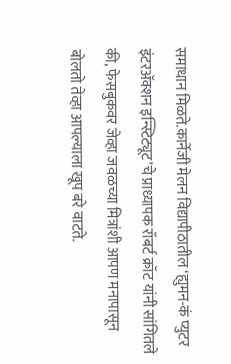समाधान मिळते.कार्नेजी मेलन विद्यापीठातील ‘ह्युमन-कं प्युटर इंटरअ‍ॅक्शन इन्स्टिट्यूट’चे प्राध्यापक रॉबर्ट क्रॉट यांनी सांगितले की, फेसबुकवर जेव्हा जवळच्या मित्रांशी आपण मनापासून बोलतो तेव्हा आपल्याला खूप बरे वाटते.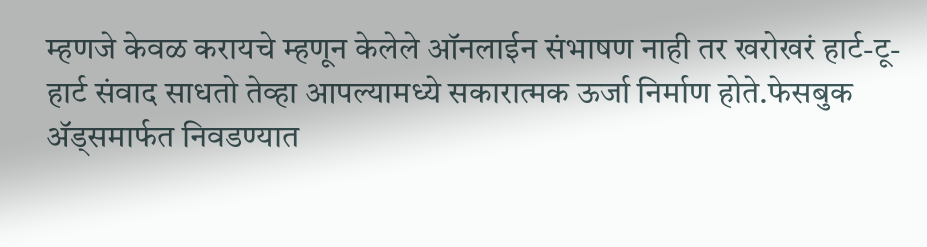म्हणजे केवळ करायचे म्हणून केलेले ऑनलाईन संभाषण नाही तर खरोखरं हार्ट-टू-हार्ट संवाद साधतो तेव्हा आपल्यामध्ये सकारात्मक ऊर्जा निर्माण होते.फेसबुक अ‍ॅड्समार्फत निवडण्यात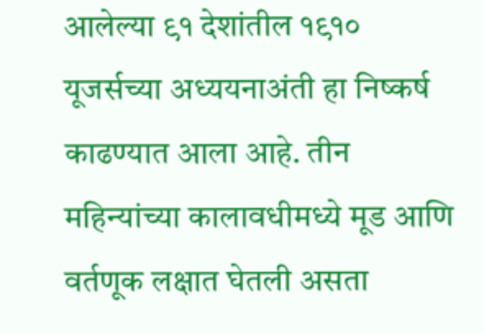आलेल्या ९१ देशांतील १९१० यूजर्सच्या अध्ययनाअंती हा निष्कर्ष काढण्यात आला आहे. तीन महिन्यांच्या कालावधीमध्ये मूड आणि वर्तणूक लक्षात घेतली असता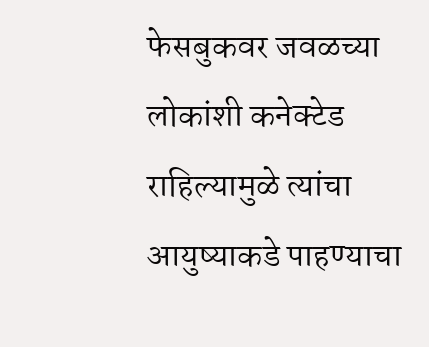फेसबुकवर जवळच्या लोकांशी कनेक्टेड राहिल्यामुळे त्यांचा आयुष्याकडे पाहण्याचा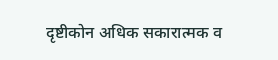दृष्टीकोन अधिक सकारात्मक व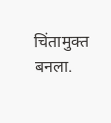चिंतामुक्त बनला.